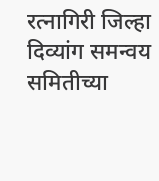रत्नागिरी जिल्हा दिव्यांग समन्वय समितीच्या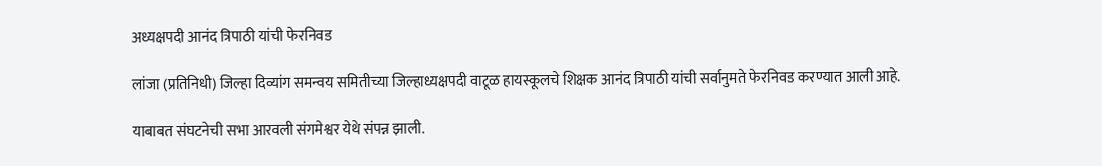अध्यक्षपदी आनंद त्रिपाठी यांची फेरनिवड

लांजा (प्रतिनिधी) जिल्हा दिव्यांग समन्वय समितीच्या जिल्हाध्यक्षपदी वाटूळ हायस्कूलचे शिक्षक आनंद त्रिपाठी यांची सर्वानुमते फेरनिवड करण्यात आली आहे.

याबाबत संघटनेची सभा आरवली संगमेश्वर येथे संपन्न झाली.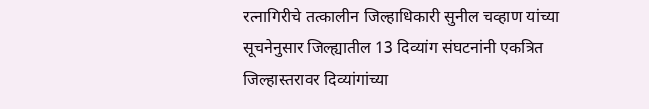रत्नागिरीचे तत्कालीन जिल्हाधिकारी सुनील चव्हाण यांच्या सूचनेनुसार जिल्ह्यातील 13 दिव्यांग संघटनांनी एकत्रित जिल्हास्तरावर दिव्यांगांच्या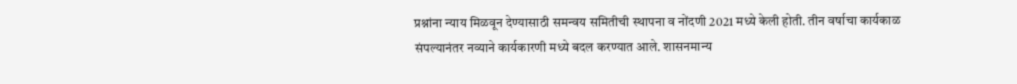प्रश्नांना न्याय मिळवून देण्यासाठी समन्वय समितीची स्थापना व नोंदणी 2021 मध्ये केली होती. तीन वर्षाचा कार्यकाळ संपल्यानंतर नव्याने कार्यकारणी मध्ये बदल करण्यात आले. शासनमान्य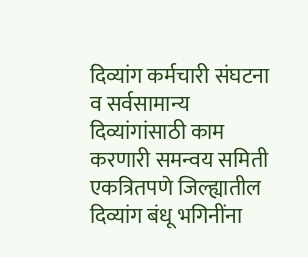दिव्यांग कर्मचारी संघटना व सर्वसामान्य दिव्यांगांसाठी काम करणारी समन्वय समिती एकत्रितपणे जिल्ह्यातील दिव्यांग बंधू भगिनींना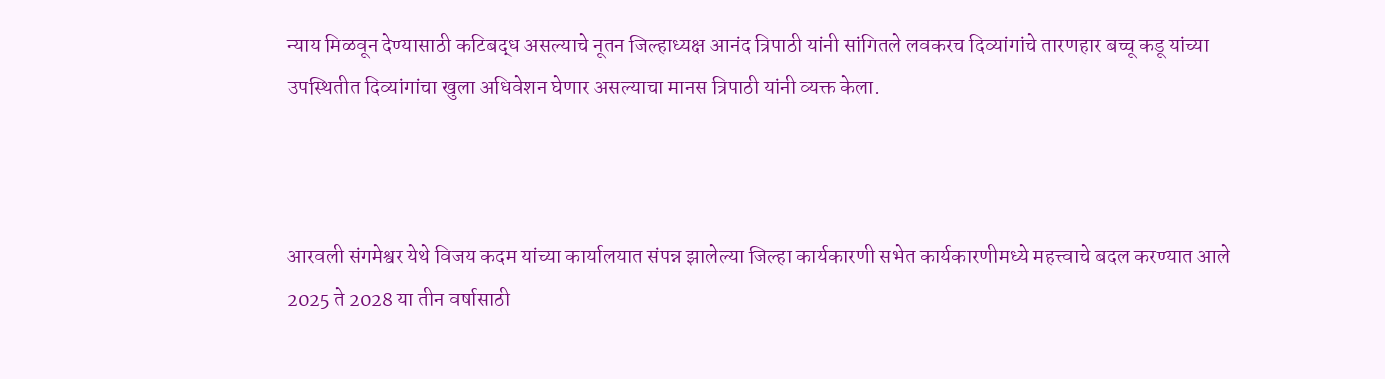न्याय मिळवून देण्यासाठी कटिबद्ध असल्याचे नूतन जिल्हाध्यक्ष आनंद त्रिपाठी यांनी सांगितले लवकरच दिव्यांगांचे तारणहार बच्चू कडू यांच्या उपस्थितीत दिव्यांगांचा खुला अधिवेशन घेणार असल्याचा मानस त्रिपाठी यांनी व्यक्त केला.



आरवली संगमेश्वर येथे विजय कदम यांच्या कार्यालयात संपन्न झालेल्या जिल्हा कार्यकारणी सभेत कार्यकारणीमध्ये महत्त्वाचे बदल करण्यात आले 2025 ते 2028 या तीन वर्षासाठी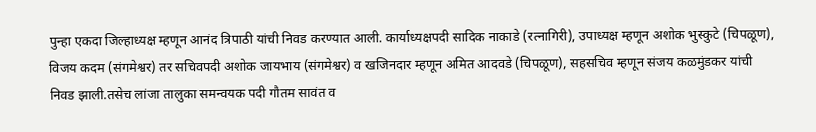पुन्हा एकदा जिल्हाध्यक्ष म्हणून आनंद त्रिपाठी यांची निवड करण्यात आली. कार्याध्यक्षपदी सादिक नाकाडे (रत्नागिरी), उपाध्यक्ष म्हणून अशोक भुस्कुटे (चिपळूण), विजय कदम (संगमेश्वर) तर सचिवपदी अशोक जायभाय (संगमेश्वर) व खजिनदार म्हणून अमित आदवडे (चिपळूण), सहसचिव म्हणून संजय कळमुंडकर यांची निवड झाली.तसेच लांजा तालुका समन्वयक पदी गौतम सावंत व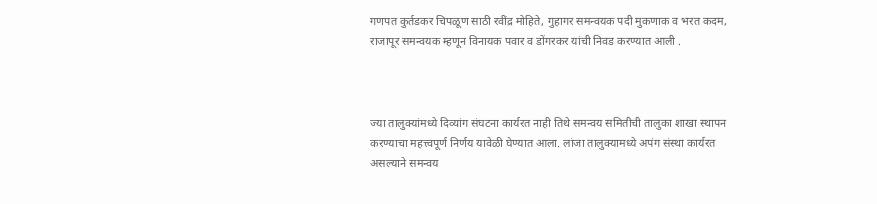गणपत कुर्तडकर चिपळूण साठी रवींद्र मोहिते, गुहागर समन्वयक पदी मुकणाक व भरत कदम, राजापूर समन्वयक म्हणून विनायक पवार व डोंगरकर यांची निवड करण्यात आली .



ज्या तालुक्यांमध्ये दिव्यांग संघटना कार्यरत नाही तिथे समन्वय समितीची तालुका शाखा स्थापन करण्याचा महत्त्वपूर्ण निर्णय यावेळी घेण्यात आला. लांजा तालुक्यामध्ये अपंग संस्था कार्यरत असल्याने समन्वय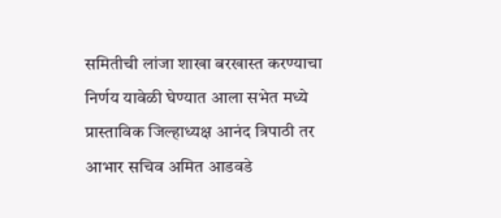समितीची लांजा शाखा बरखास्त करण्याचा निर्णय यावेळी घेण्यात आला सभेत मध्ये प्रास्ताविक जिल्हाध्यक्ष आनंद त्रिपाठी तर आभार सचिव अमित आडवडे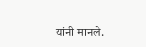यांनी मानले.